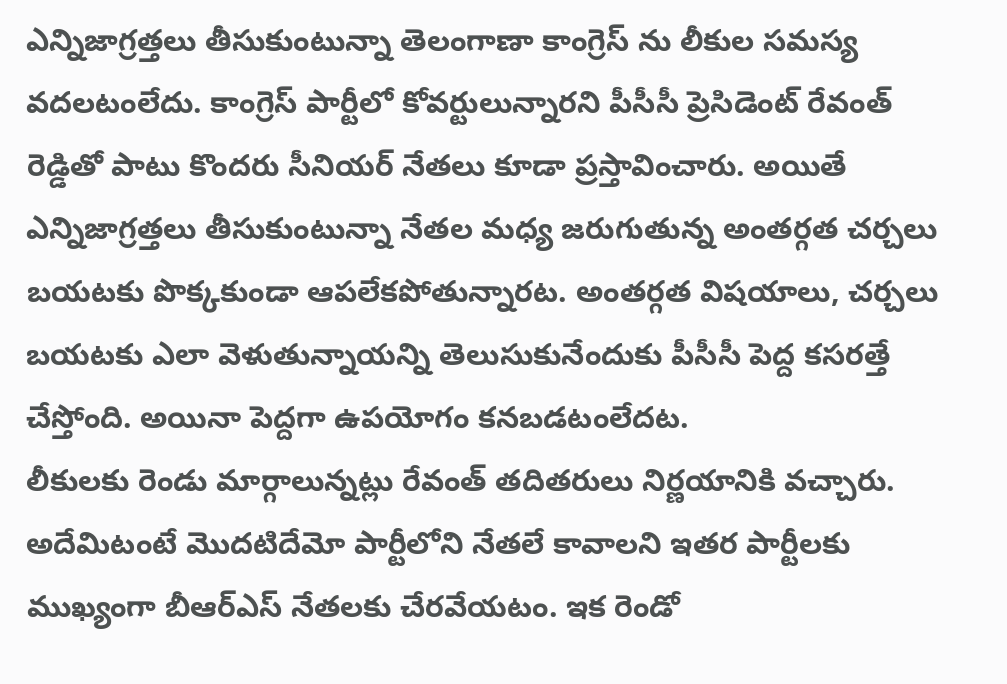ఎన్నిజాగ్రత్తలు తీసుకుంటున్నా తెలంగాణా కాంగ్రెస్ ను లీకుల సమస్య వదలటంలేదు. కాంగ్రెస్ పార్టీలో కోవర్టులున్నారని పీసీసీ ప్రెసిడెంట్ రేవంత్ రెడ్డితో పాటు కొందరు సీనియర్ నేతలు కూడా ప్రస్తావించారు. అయితే ఎన్నిజాగ్రత్తలు తీసుకుంటున్నా నేతల మధ్య జరుగుతున్న అంతర్గత చర్చలు బయటకు పొక్కకుండా ఆపలేకపోతున్నారట. అంతర్గత విషయాలు, చర్చలు బయటకు ఎలా వెళుతున్నాయన్ని తెలుసుకునేందుకు పీసీసీ పెద్ద కసరత్తే చేస్తోంది. అయినా పెద్దగా ఉపయోగం కనబడటంలేదట.
లీకులకు రెండు మార్గాలున్నట్లు రేవంత్ తదితరులు నిర్ణయానికి వచ్చారు. అదేమిటంటే మొదటిదేమో పార్టీలోని నేతలే కావాలని ఇతర పార్టీలకు ముఖ్యంగా బీఆర్ఎస్ నేతలకు చేరవేయటం. ఇక రెండో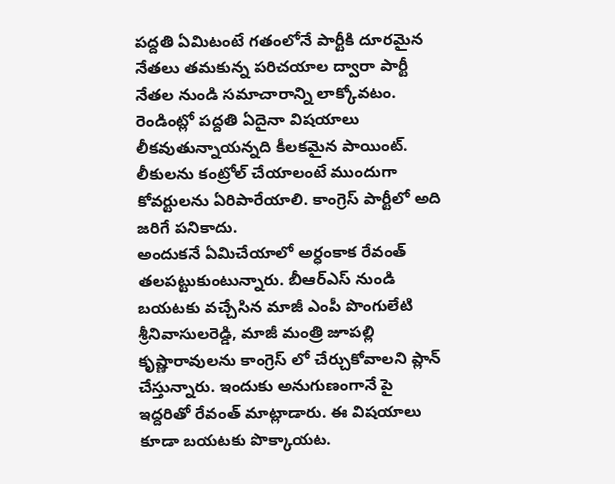పద్దతి ఏమిటంటే గతంలోనే పార్టీకి దూరమైన నేతలు తమకున్న పరిచయాల ద్వారా పార్టీ నేతల నుండి సమాచారాన్ని లాక్కోవటం. రెండింట్లో పద్దతి ఏదైనా విషయాలు లీకవుతున్నాయన్నది కీలకమైన పాయింట్. లీకులను కంట్రోల్ చేయాలంటే ముందుగా కోవర్టులను ఏరిపారేయాలి. కాంగ్రెస్ పార్టీలో అది జరిగే పనికాదు.
అందుకనే ఏమిచేయాలో అర్ధంకాక రేవంత్ తలపట్టుకుంటున్నారు. బీఆర్ఎస్ నుండి బయటకు వచ్చేసిన మాజీ ఎంపీ పొంగులేటి శ్రీనివాసులరెడ్డి, మాజీ మంత్రి జూపల్లి కృష్ణారావులను కాంగ్రెస్ లో చేర్చుకోవాలని ప్లాన్ చేస్తున్నారు. ఇందుకు అనుగుణంగానే పై ఇద్దరితో రేవంత్ మాట్లాడారు. ఈ విషయాలు కూడా బయటకు పొక్కాయట.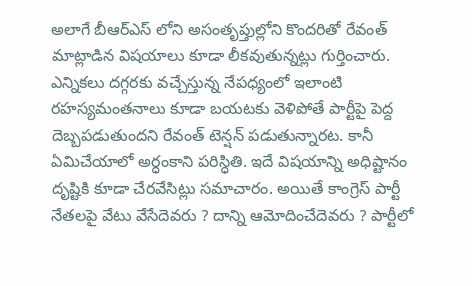అలాగే బీఆర్ఎస్ లోని అసంతృప్తుల్లోని కొందరితో రేవంత్ మాట్లాడిన విషయాలు కూడా లీకవుతున్నట్లు గుర్తించారు.
ఎన్నికలు దగ్గరకు వచ్చేస్తున్న నేపధ్యంలో ఇలాంటి రహస్యమంతనాలు కూడా బయటకు వెళిపోతే పార్టీపై పెద్ద దెబ్బపడుతుందని రేవంత్ టెన్షన్ పడుతున్నారట. కానీ ఏమిచేయాలో అర్ధంకాని పరిస్ధితి. ఇదే విషయాన్ని అధిష్టానం దృష్టికి కూడా చేరవేసిట్లు సమాచారం. అయితే కాంగ్రెస్ పార్టీ నేతలపై వేటు వేసేదెవరు ? దాన్ని ఆమోదించేదెవరు ? పార్టీలో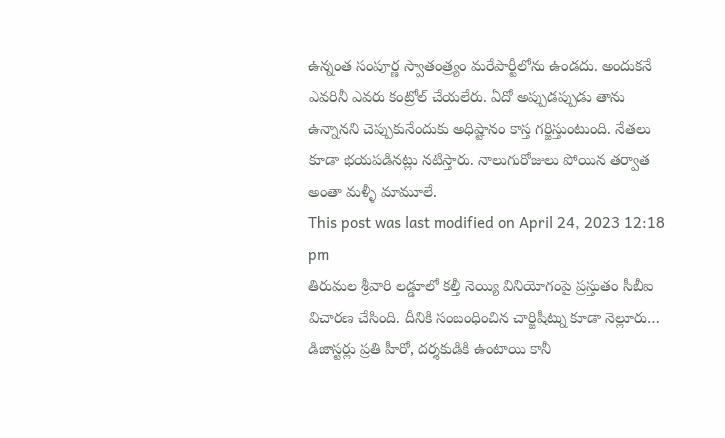ఉన్నంత సంపూర్ణ స్వాతంత్ర్యం మరేపార్టీలోను ఉండదు. అందుకనే ఎవరినీ ఎవరు కంట్రోల్ చేయలేరు. ఏదో అప్పుడప్పుడు తాను ఉన్నానని చెప్పుకునేందుకు అధిష్టానం కాస్త గర్జిస్తుంటుంది. నేతలు కూడా భయపడినట్లు నటిస్తారు. నాలుగురోజులు పోయిన తర్వాత అంతా మళ్ళీ మామూలే.
This post was last modified on April 24, 2023 12:18 pm
తిరుమల శ్రీవారి లడ్డూలో కల్తీ నెయ్యి వినియోగంపై ప్రస్తుతం సీబీఐ విచారణ చేసింది. దీనికి సంబంధించిన చార్జిషీట్ను కూడా నెల్లూరు…
డిజాస్టర్లు ప్రతి హీరో, దర్శకుడికి ఉంటాయి కానీ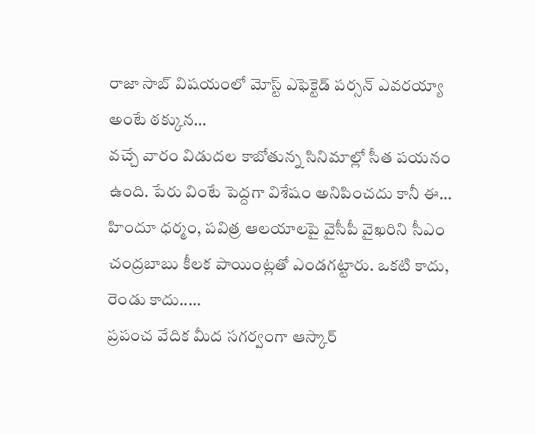రాజా సాబ్ విషయంలో మోస్ట్ ఎఫెక్టెడ్ పర్సన్ ఎవరయ్యా అంటే ఠక్కున…
వచ్చే వారం విడుదల కాబోతున్న సినిమాల్లో సీత పయనం ఉంది. పేరు వింటే పెద్దగా విశేషం అనిపించదు కానీ ఈ…
హిందూ ధర్మం, పవిత్ర ఆలయాలపై వైసీపీ వైఖరిని సీఎం చంద్రబాబు కీలక పాయింట్లతో ఎండగట్టారు. ఒకటి కాదు, రెండు కాదు..…
ప్రపంచ వేదిక మీద సగర్వంగా ఆస్కార్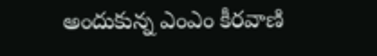అందుకున్న ఎంఎం కీరవాణి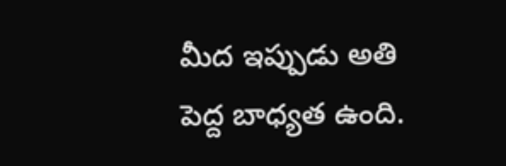మీద ఇప్పుడు అతి పెద్ద బాధ్యత ఉంది.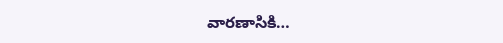వారణాసికి…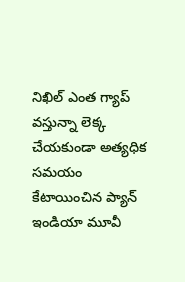నిఖిల్ ఎంత గ్యాప్ వస్తున్నా లెక్క చేయకుండా అత్యధిక సమయం కేటాయించిన ప్యాన్ ఇండియా మూవీ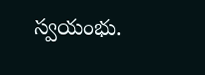స్వయంభు.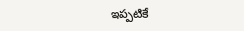ఇప్పటికే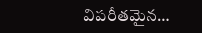విపరీతమైన…